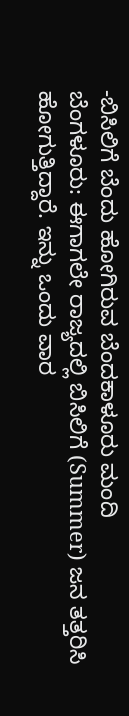-ಬಿಸಿಲಿಗೆ ಬೆಂದು ಹೋಗಿರುವ ಬೆಂದಕಾಳೂರು ಮಂದಿ
ಬೆಂಗಳೂರು: ಈಗಾಗಲೇ ರಾಜ್ಯದಲ್ಲಿ ಬಿಸಿಲಿಗೆ (Summer) ಜನ ತತ್ತರಿಸಿ ಹೋಗುತ್ತಿದ್ದಾರೆ. ಇನ್ನು ಒಂದು ವಾರ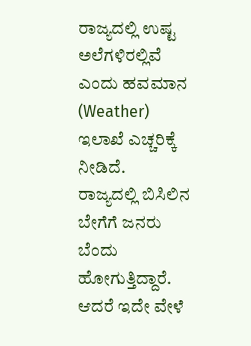ರಾಜ್ಯದಲ್ಲಿ ಉಷ್ಟ ಅಲೆಗಳಿರಲ್ಲಿವೆ ಎಂದು ಹವಮಾನ (Weather) ಇಲಾಖೆ ಎಚ್ಚರಿಕ್ಕೆ ನೀಡಿದೆ.
ರಾಜ್ಯದಲ್ಲಿ ಬಿಸಿಲಿನ ಬೇಗೆಗೆ ಜನರು ಬೆಂದು ಹೋಗುತ್ತಿದ್ದಾರೆ. ಆದರೆ ಇದೇ ವೇಳೆ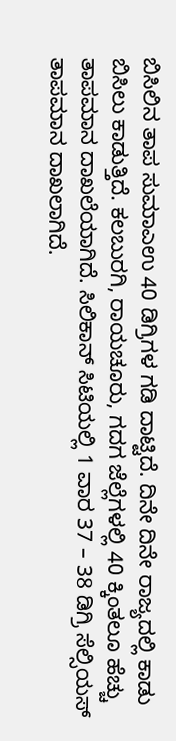ಬಿಸಿಲಿನ ತಾಪ ಸುಮಾಎಉ 40 ಡಿಗ್ರಿಗಳ ಗಡಿ ದಾಟ್ಟಿದೆ. ದಿನೇ ದಿನೇ ರಾಜ್ಯದಲ್ಲಿ ಕಾಡು ಬಿಸಿಲು ಕಾಡುತ್ತಿದೆ. ಕಲಬುರಗಿ, ರಾಯಚೂರು, ಗದಗ ಜೆಲ್ಲೆಗಳಲ್ಲಿ 40 ಕ್ಕಿಂತಲೂ ಹೆಚ್ಚು ತಾಪಮಾನ ದಾಖಲೆಯಾಗಿದೆ. ಸಿಲಿಕಾನ್ ಸಿಟಿಯಲ್ಲಿ 1 ವಾರ 37 – 38 ಡಿಗ್ರಿ ಸೆಲ್ಸಿಯಸ್ ತಾಪಮಾನ ದಾಖಲಾಗಿದೆ.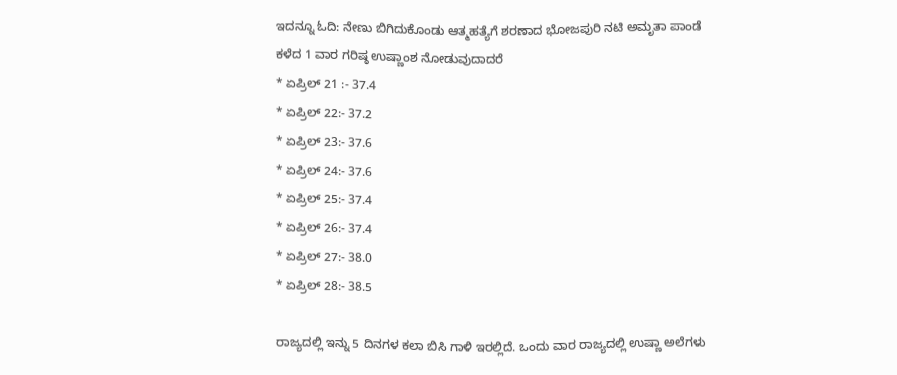ಇದನ್ನೂ ಓದಿ: ನೇಣು ಬಿಗಿದುಕೊಂಡು ಆತ್ಮಹತ್ಯೆಗೆ ಶರಣಾದ ಭೋಜಪುರಿ ನಟಿ ಅಮೃತಾ ಪಾಂಡೆ
ಕಳೆದ 1 ವಾರ ಗರಿಷ್ಠ ಉಷ್ಣಾಂಶ ನೋಡುವುದಾದರೆ
* ಏಪ್ರಿಲ್ 21 :- 37.4
* ಏಪ್ರಿಲ್ 22:- 37.2
* ಏಪ್ರಿಲ್ 23:- 37.6
* ಏಪ್ರಿಲ್ 24:- 37.6
* ಏಪ್ರಿಲ್ 25:- 37.4
* ಏಪ್ರಿಲ್ 26:- 37.4
* ಏಪ್ರಿಲ್ 27:- 38.0
* ಏಪ್ರಿಲ್ 28:- 38.5

ರಾಜ್ಯದಲ್ಲಿ ಇನ್ನು 5 ದಿನಗಳ ಕಲಾ ಬಿಸಿ ಗಾಳಿ ಇರಲ್ಲಿದೆ. ಒಂದು ವಾರ ರಾಜ್ಯದಲ್ಲಿ ಉಷ್ಣಾ ಅಲೆಗಳು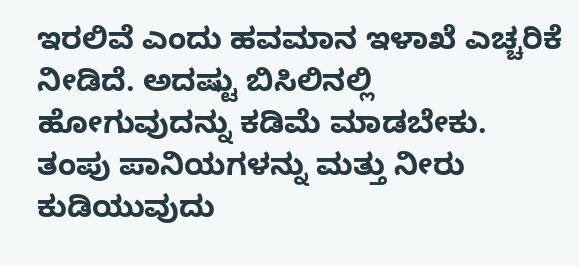ಇರಲಿವೆ ಎಂದು ಹವಮಾನ ಇಳಾಖೆ ಎಚ್ಚರಿಕೆ ನೀಡಿದೆ. ಅದಷ್ಟು ಬಿಸಿಲಿನಲ್ಲಿ ಹೋಗುವುದನ್ನು ಕಡಿಮೆ ಮಾಡಬೇಕು. ತಂಪು ಪಾನಿಯಗಳನ್ನು ಮತ್ತು ನೀರು ಕುಡಿಯುವುದು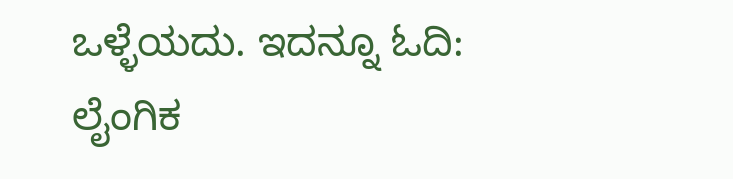ಒಳ್ಳೆಯದು. ಇದನ್ನೂ ಓದಿ: ಲೈಂಗಿಕ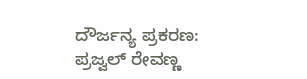ದೌರ್ಜನ್ಯ ಪ್ರಕರಣ: ಪ್ರಜ್ವಲ್ ರೇವಣ್ಣ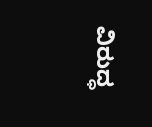ವಿರುದ್ಧ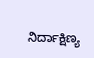ನಿರ್ದಾಕ್ಷಿಣ್ಯ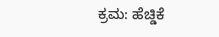ಕ್ರಮ: ಹೆಚ್ಡಿಕೆ